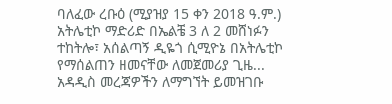ባለፈው ረቡዕ (ሚያዝያ 15 ቀን 2018 ዓ.ም.) አትሌቲኮ ማድሪድ በኤልቼ 3 ለ 2 መሸነፉን ተከትሎ፣ አሰልጣኝ ዲዬጎ ሲሚዮኔ በአትሌቲኮ የማሰልጠን ዘመናቸው ለመጀመሪያ ጊዜ...
አዳዲስ መረጃዎችን ለማግኘት ይመዝገቡ